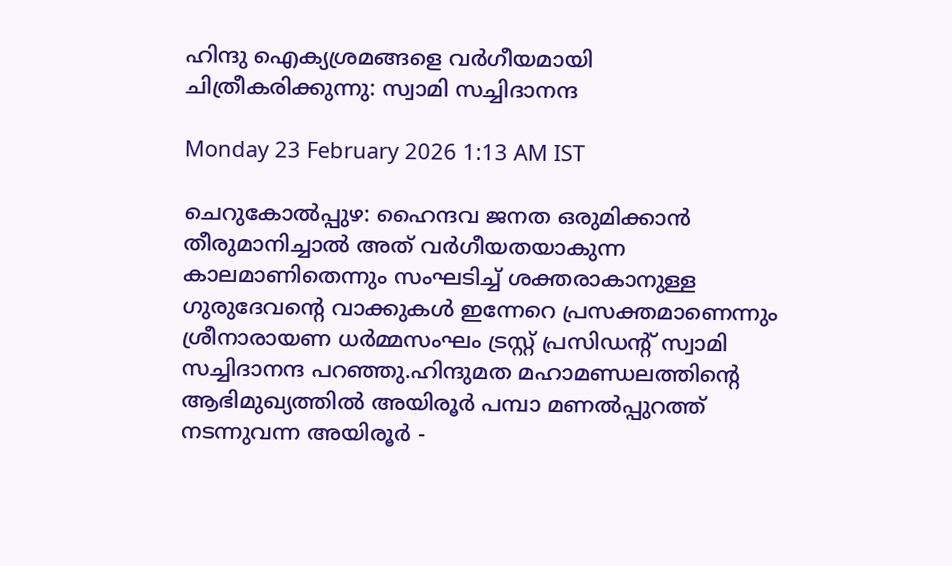ഹിന്ദു ഐക്യശ്രമങ്ങളെ വർഗീയമായി ചിത്രീകരിക്കുന്നു: സ്വാമി സച്ചിദാനന്ദ

Monday 23 February 2026 1:13 AM IST

ചെറുകോൽപ്പുഴ: ഹൈന്ദവ ജനത ഒരുമിക്കാൻ തീരുമാനിച്ചാൽ അത് വർഗീയതയാകുന്ന കാലമാണിതെന്നും സംഘടിച്ച് ശക്തരാകാനുള്ള ഗുരുദേവന്റെ വാക്കുകൾ ഇന്നേറെ പ്രസക്തമാണെന്നും ശ്രീനാരായണ ധർമ്മസംഘം ട്രസ്റ്റ് പ്രസിഡന്റ് സ്വാമി സച്ചിദാനന്ദ പറഞ്ഞു.ഹിന്ദുമത മഹാമണ്ഡലത്തിന്റെ ആഭിമുഖ്യത്തിൽ അയിരൂർ പമ്പാ മണൽപ്പുറത്ത് നടന്നുവന്ന അയിരൂർ -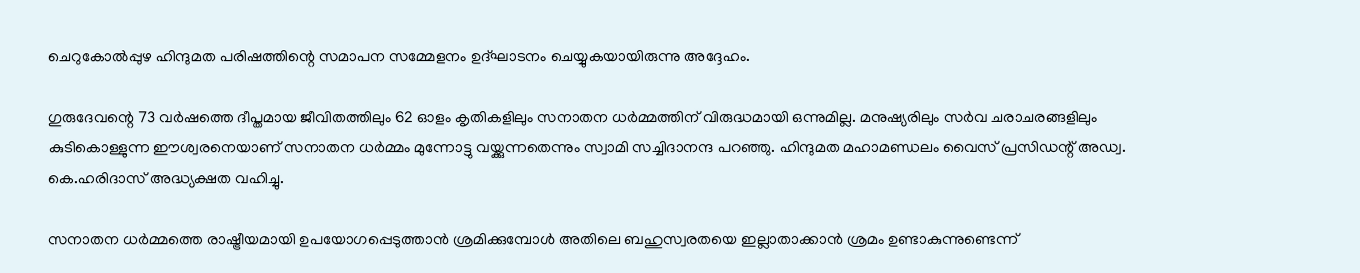ചെറുകോൽപ്പുഴ ഹിന്ദുമത പരിഷത്തിന്റെ സമാപന സമ്മേളനം ഉദ്ഘാടനം ചെയ്യുകയായിരുന്നു അദ്ദേഹം.

ഗുരുദേവന്റെ 73 വർഷത്തെ ദീപ്തമായ ജീവിതത്തിലും 62 ഓളം കൃതികളിലും സനാതന ധർമ്മത്തിന് വിരുദ്ധമായി ഒന്നുമില്ല. മനുഷ്യരിലും സർവ ചരാചരങ്ങളിലും കുടികൊള്ളുന്ന ഈശ്വരനെയാണ് സനാതന ധർമ്മം മുന്നോട്ടു വയ്ക്കുന്നതെന്നും സ്വാമി സച്ചിദാനന്ദ പറഞ്ഞു. ഹിന്ദുമത മഹാമണ്ഡലം വൈസ് പ്രസിഡന്റ് അഡ്വ. കെ.ഹരിദാസ് അദ്ധ്യക്ഷത വഹിച്ചു.

സനാതന ധർമ്മത്തെ രാഷ്ട്രീയമായി ഉപയോഗപ്പെടുത്താൻ ശ്രമിക്കുമ്പോൾ അതിലെ ബഹുസ്വരതയെ ഇല്ലാതാക്കാൻ ശ്രമം ഉണ്ടാകുന്നുണ്ടെന്ന്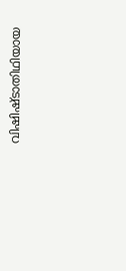വിഷിഷ്ടാതിഥിയായ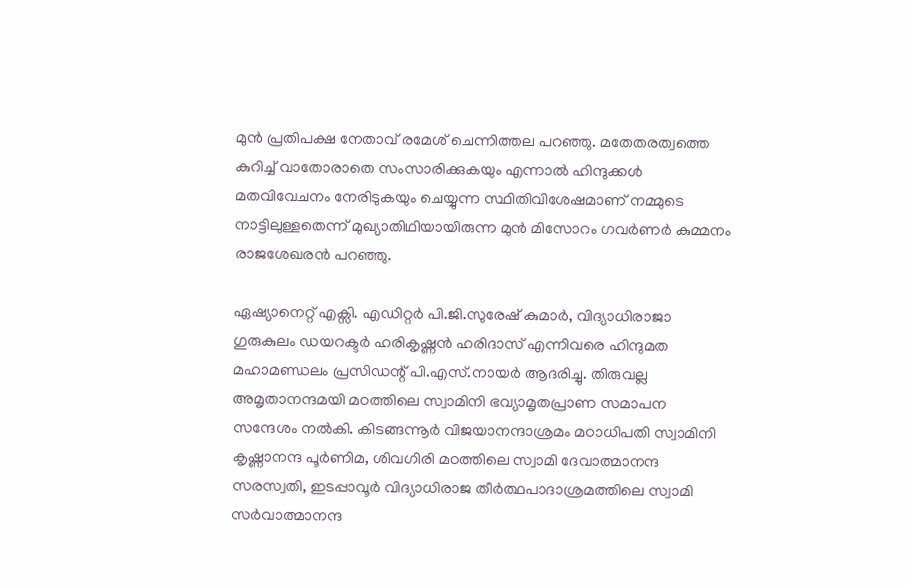മുൻ പ്രതിപക്ഷ നേതാവ് രമേശ് ചെന്നിത്തല പറഞ്ഞു. മതേതരത്വത്തെ കുറിച്ച് വാതോരാതെ സംസാരിക്കുകയും എന്നാൽ ഹിന്ദുക്കൾ മതവിവേചനം നേരിടുകയും ചെയ്യുന്ന സ്ഥിതിവിശേഷമാണ് നമ്മുടെ നാട്ടിലുള്ളതെന്ന് മുഖ്യാതിഥിയായിരുന്ന മുൻ മിസോറം ഗവർണർ കുമ്മനം രാജശേഖരൻ പറഞ്ഞു.

ഏഷ്യാനെറ്റ് എക്സി. എഡിറ്റർ പി.ജി.സുരേഷ് കുമാർ, വിദ്യാധിരാജാ ഗുരുകുലം ഡയറക്ടർ ഹരികൃഷ്ണൻ ഹരിദാസ് എന്നിവരെ ഹിന്ദുമത മഹാമണ്ഡലം പ്രസിഡന്റ് പി.എസ്.നായർ ആദരിച്ചു. തിരുവല്ല അമൃതാനന്ദമയി മഠത്തിലെ സ്വാമിനി ഭവ്യാമൃതപ്രാണ സമാപന സന്ദേശം നൽകി. കിടങ്ങന്നൂർ വിജയാനന്ദാശ്രമം മഠാധിപതി സ്വാമിനി കൃഷ്ണാനന്ദ പൂർണിമ, ശിവഗിരി മഠത്തിലെ സ്വാമി ദേവാത്മാനന്ദ സരസ്വതി, ഇടപ്പാവൂർ വിദ്യാധിരാജ തീർത്ഥപാദാശ്രമത്തിലെ സ്വാമി സർവാത്മാനന്ദ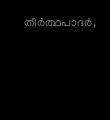തീർത്ഥപാദർ,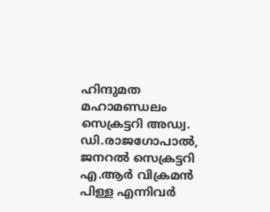ഹിന്ദുമത മഹാമണ്ഡലം സെക്രട്ടറി അഡ്വ. ഡി.രാജഗോപാൽ, ജനറൽ സെക്രട്ടറി എ.ആർ വിക്രമൻ പിള്ള എന്നിവർ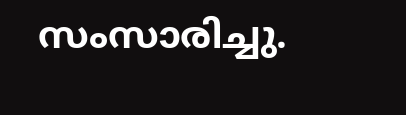സംസാരിച്ചു.